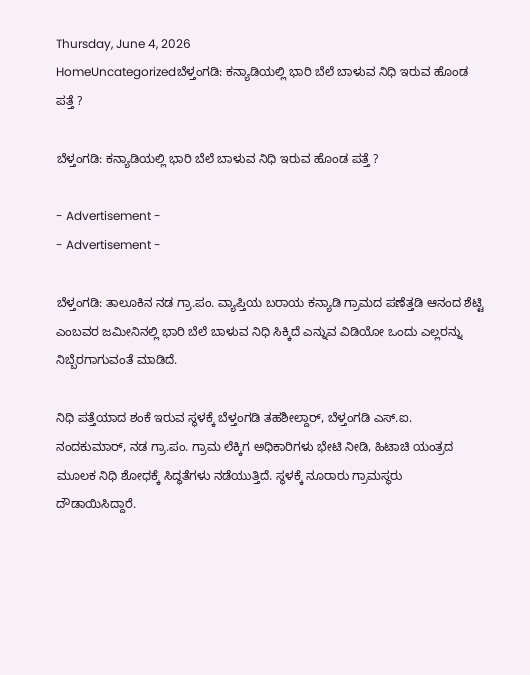Thursday, June 4, 2026
HomeUncategorizedಬೆಳ್ತಂಗಡಿ: ಕನ್ಯಾಡಿಯಲ್ಲಿ ಭಾರಿ ಬೆಲೆ ಬಾಳುವ ನಿಧಿ ಇರುವ ಹೊಂಡ ಪತ್ತೆ ?

ಬೆಳ್ತಂಗಡಿ: ಕನ್ಯಾಡಿಯಲ್ಲಿ ಭಾರಿ ಬೆಲೆ ಬಾಳುವ ನಿಧಿ ಇರುವ ಹೊಂಡ ಪತ್ತೆ ?

- Advertisement -
- Advertisement -

ಬೆಳ್ತಂಗಡಿ: ತಾಲೂಕಿನ ನಡ ಗ್ರಾ.ಪಂ. ವ್ಯಾಪ್ತಿಯ ಬರಾಯ ಕನ್ಯಾಡಿ ಗ್ರಾಮದ ಪಣೆತ್ತಡಿ ಆನಂದ ಶೆಟ್ಟಿ ಎಂಬವರ ಜಮೀನಿನಲ್ಲಿ ಭಾರಿ ಬೆಲೆ ಬಾಳುವ ನಿಧಿ ಸಿಕ್ಕಿದೆ ಎನ್ನುವ ವಿಡಿಯೋ ಒಂದು ಎಲ್ಲರನ್ನು ನಿಬ್ಬೆರಗಾಗುವಂತೆ ಮಾಡಿದೆ.

ನಿಧಿ ಪತ್ತೆಯಾದ ಶಂಕೆ ಇರುವ ಸ್ಥಳಕ್ಕೆ ಬೆಳ್ತಂಗಡಿ ತಹಶೀಲ್ದಾರ್, ಬೆಳ್ತಂಗಡಿ ಎಸ್.ಐ. ನಂದಕುಮಾರ್, ನಡ ಗ್ರಾ.ಪಂ. ಗ್ರಾಮ ಲೆಕ್ಕಿಗ ಅಧಿಕಾರಿಗಳು ಭೇಟಿ ನೀಡಿ, ಹಿಟಾಚಿ ಯಂತ್ರದ‌ ಮೂಲಕ ನಿಧಿ ಶೋಧಕ್ಕೆ‌ ಸಿದ್ಧತೆಗಳು ನಡೆಯುತ್ತಿದೆ. ಸ್ಥಳಕ್ಕೆ ನೂರಾರು ಗ್ರಾಮಸ್ಥರು ದೌಡಾಯಿಸಿದ್ದಾರೆ.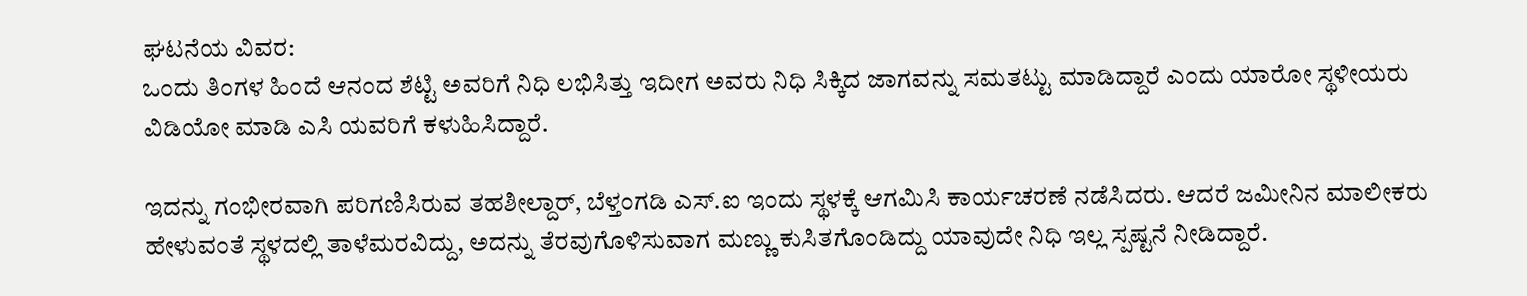ಘಟನೆಯ ವಿವರ:
ಒಂದು ತಿಂಗಳ ಹಿಂದೆ ಆನಂದ ಶೆಟ್ಟಿ ಅವರಿಗೆ ನಿಧಿ ಲಭಿಸಿತ್ತು ಇದೀಗ ಅವರು ನಿಧಿ ಸಿಕ್ಕಿದ ಜಾಗವನ್ನು ಸಮತಟ್ಟು ಮಾಡಿದ್ದಾರೆ ಎಂದು ಯಾರೋ ಸ್ಥಳೀಯರು ವಿಡಿಯೋ ಮಾಡಿ ಎಸಿ ಯವರಿಗೆ ಕಳುಹಿಸಿದ್ದಾರೆ.

ಇದನ್ನು ಗಂಭೀರವಾಗಿ ಪರಿಗಣಿಸಿರುವ ತಹಶೀಲ್ದಾರ್, ಬೆಳ್ತಂಗಡಿ ಎಸ್.ಐ ಇಂದು ಸ್ಥಳಕ್ಕೆ ಆಗಮಿಸಿ ಕಾರ್ಯಚರಣೆ ನಡೆಸಿದರು. ಆದರೆ ಜಮೀನಿನ ಮಾಲೀಕರು ಹೇಳುವಂತೆ ಸ್ಥಳದಲ್ಲಿ ತಾಳೆಮರವಿದ್ದು, ಅದನ್ನು ತೆರವುಗೊಳಿಸುವಾಗ ಮಣ್ಣು ಕುಸಿತಗೊಂಡಿದ್ದು ಯಾವುದೇ ನಿಧಿ ಇಲ್ಲ ಸ್ಪಷ್ಟನೆ ನೀಡಿದ್ದಾರೆ.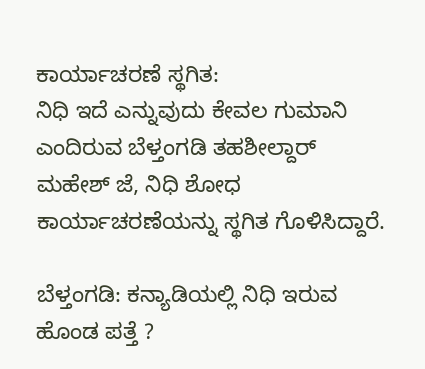ಕಾರ್ಯಾಚರಣೆ ಸ್ಥಗಿತ:
ನಿಧಿ ಇದೆ ಎನ್ನುವುದು ಕೇವಲ ಗುಮಾನಿ ಎಂದಿರುವ ಬೆಳ್ತಂಗಡಿ ತಹಶೀಲ್ದಾರ್ ಮಹೇಶ್ ಜೆ, ನಿಧಿ ಶೋಧ ಕಾರ್ಯಾಚರಣೆಯನ್ನು ಸ್ಥಗಿತ ಗೊಳಿಸಿದ್ದಾರೆ.

ಬೆಳ್ತಂಗಡಿ: ಕನ್ಯಾಡಿಯಲ್ಲಿ ನಿಧಿ ಇರುವ ಹೊಂಡ ಪತ್ತೆ ?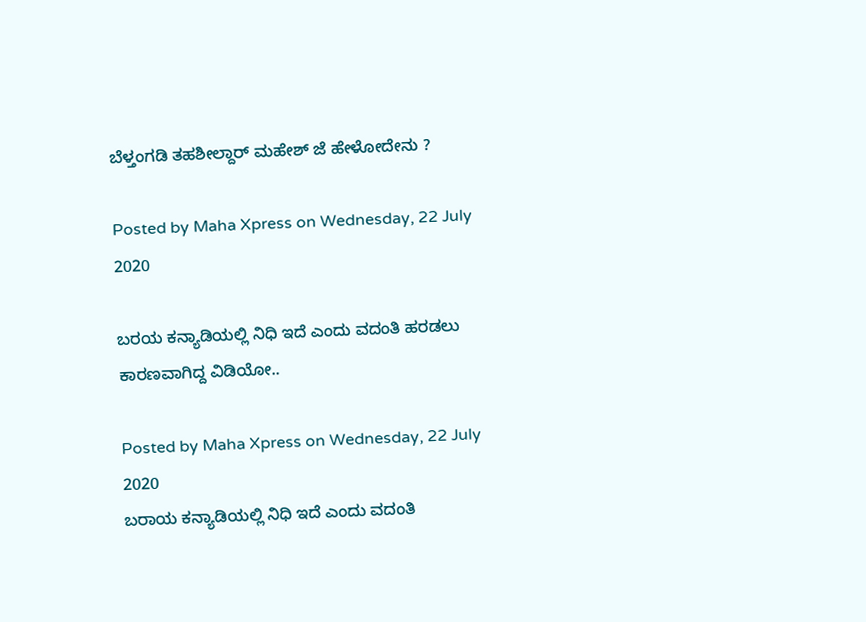ಬೆಳ್ತಂಗಡಿ ತಹಶೀಲ್ದಾರ್ ಮಹೇಶ್ ಜೆ ಹೇಳೋದೇನು ?

Posted by Maha Xpress on Wednesday, 22 July 2020

ಬರಯ ಕನ್ಯಾಡಿಯಲ್ಲಿ ನಿಧಿ ಇದೆ ಎಂದು ವದಂತಿ ಹರಡಲು ಕಾರಣವಾಗಿದ್ದ ವಿಡಿಯೋ..

Posted by Maha Xpress on Wednesday, 22 July 2020
ಬರಾಯ ಕನ್ಯಾಡಿಯಲ್ಲಿ ನಿಧಿ ಇದೆ ಎಂದು ವದಂತಿ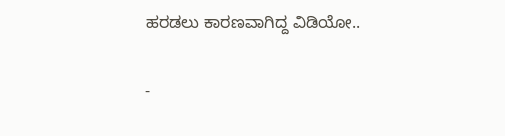ಹರಡಲು ಕಾರಣವಾಗಿದ್ದ ವಿಡಿಯೋ..

-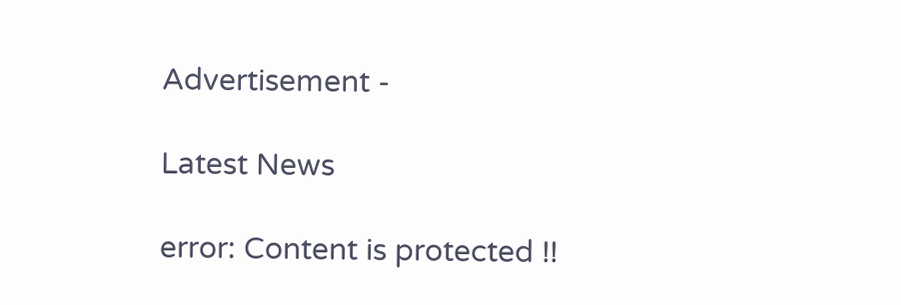Advertisement -

Latest News

error: Content is protected !!